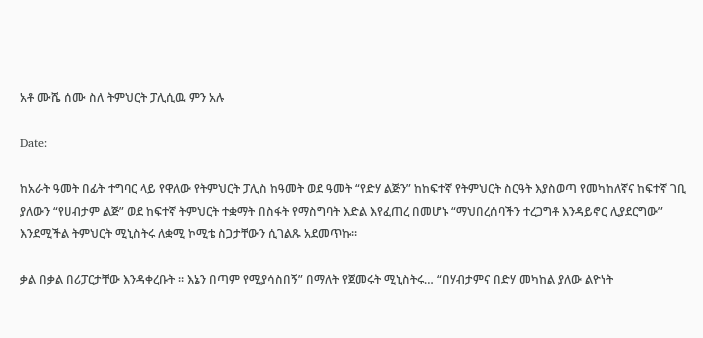አቶ ሙሼ ሰሙ ስለ ትምህርት ፓሊሲዉ ምን አሉ

Date:

ከአራት ዓመት በፊት ተግባር ላይ የዋለው የትምህርት ፓሊስ ከዓመት ወደ ዓመት “የድሃ ልጅን” ከከፍተኛ የትምህርት ስርዓት እያስወጣ የመካከለኛና ከፍተኛ ገቢ ያለውን “የሀብታም ልጅ” ወደ ከፍተኛ ትምህርት ተቋማት በስፋት የማስግባት እድል እየፈጠረ በመሆኑ “ማህበረሰባችን ተረጋግቶ እንዳይኖር ሊያደርግው” እንደሚችል ትምህርት ሚኒስትሩ ለቋሚ ኮሚቴ ስጋታቸውን ሲገልጹ አደመጥኩ።

ቃል በቃል በሪፓርታቸው እንዳቀረቡት ። እኔን በጣም የሚያሳስበኝ” በማለት የጀመሩት ሚኒስትሩ… “በሃብታምና በድሃ መካከል ያለው ልዮነት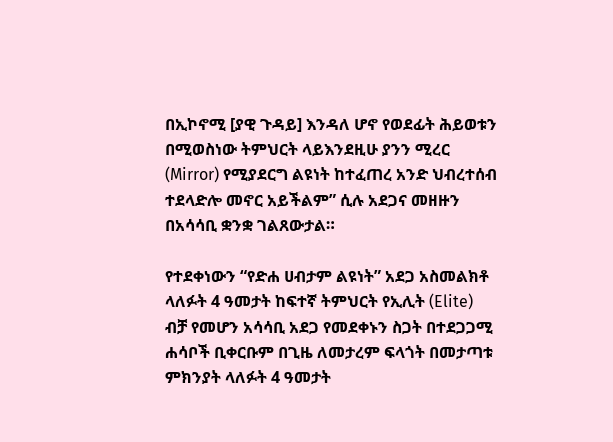በኢኮኖሚ [ያዊ ጉዳይ] እንዳለ ሆኖ የወደፊት ሕይወቱን በሚወስነው ትምህርት ላይእንደዚሁ ያንን ሚረር (Mirror) የሚያደርግ ልዩነት ከተፈጠረ አንድ ህብረተሰብ ተደላድሎ መኖር አይችልም” ሲሉ አደጋና መዘዙን በአሳሳቢ ቋንቋ ገልጸውታል።

የተደቀነውን “የድሐ ሀብታም ልዩነት” አደጋ አስመልክቶ ላለፉት 4 ዓመታት ከፍተኛ ትምህርት የኢሊት (Elite) ብቻ የመሆን አሳሳቢ አደጋ የመደቀኑን ስጋት በተደጋጋሚ ሐሳቦች ቢቀርቡም በጊዜ ለመታረም ፍላጎት በመታጣቱ ምክንያት ላለፉት 4 ዓመታት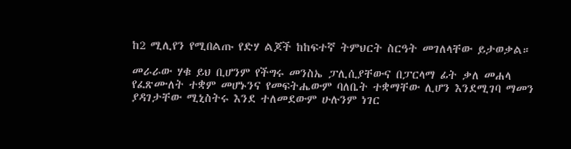ከ2 ሚሊየን የሚበልጡ የድሃ ልጆች ከከፍተኛ ትምህርት ስርዓት መገለላቸው ይታወቃል።

መራራው ሃቁ ይህ ቢሆንም የችግሩ መንስኤ ፓሊሲያቸውና በፓርላማ ፊት ቃለ መሐላ የፈጽሙለት ተቋም መሆኑንና የመፍትሔውም ባለቤት ተቋማቸው ሊሆን እንደሚገባ ማመን ያዳገታቸው ሚኒስትሩ እንደ ተለመደውም ሁሉንም ነገር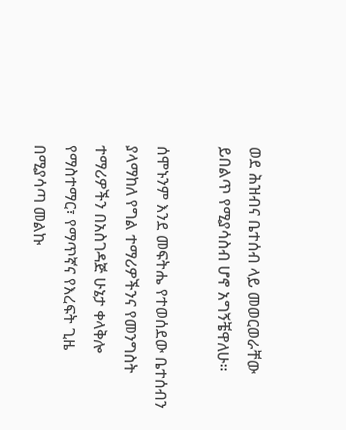ወደ ሕዝብና ቤተሰብ ላይ መወርወራቸው ይበልጥ የሚያሳስብ ሆኖ አግኝቼዋለሁ።

ሰሞኑንም እንደ መፍትሔ የተወሰደው ቤተሰብን ያላማከለ የግል ተማሪዎችንና የመንግስት ተማሪዎችን በአስገዳጅ ሁኔታ ቀላቅሎ የማስተማር፣ የማጥኛና የእረፍት ጊዜ በሚያሳጣ መልኩ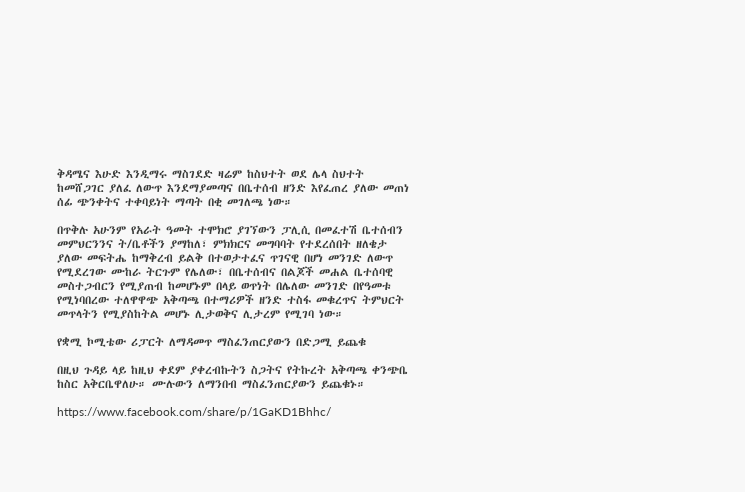ቅዳሜና እሁድ እንዲማሩ ማስገደድ ዛሬም ከስህተት ወደ ሌላ ስህተት ከመሸጋገር ያለፈ ለውጥ እንደማያመጣና በቤተሰብ ዘንድ እየፈጠረ ያለው መጠነ ሰፊ ጭንቀትና ተቀባይነት ማጣት በቂ መገለጫ ነው።

በጥቅሉ አሁንም የአራት ዓመት ተሞክሮ ያገኘውን ፓሊሲ በመፈተሽ ቤተሰብን መምህርንንና ት/ቤቶችን ያማከለ፣ ምክክርና መግባባት የተደረሰበት ዘለቄታ ያለው መፍትሔ ከማቅረብ ይልቅ በተወታተፈና ጥገናዊ በሆነ መንገድ ለውጥ የሚደረገው ሙከራ ትርጉም የሌለው፣ በቤተሰብና በልጆች መሐል ቤተሰባዊ መስተጋብርን የሚያጠብ ከመሆኑም በላይ ወጥነት በሌለው መንገድ በየዓመቱ የሚነባበረው ተለዋዋጭ አቅጣጫ በተማሪዎች ዘንድ ተስፋ መቁረጥና ትምህርት መጥላትን የሚያስከትል መሆኑ ሊታወቅና ሊታረም የሚገባ ነው።

የቋሚ ኮሚቴው ሪፓርት ለማዳመጥ ማስፈንጠርያውን በድጋሚ ይጨቁ

በዚህ ጉዳይ ላይ ከዚህ ቀደም ያቀረብኩትን ስጋትና የትኩረት አቅጣጫ ቀንጭቤ ከስር አቅርቤዋለሁ። ሙሉውን ለማንበብ ማስፈንጠርያውን ይጨቁኑ።

https://www.facebook.com/share/p/1GaKD1Bhhc/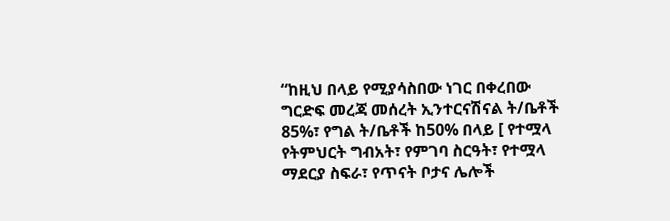“ከዚህ በላይ የሚያሳስበው ነገር በቀረበው ግርድፍ መረጃ መሰረት ኢንተርናሽናል ት/ቤቶች 85%፣ የግል ት/ቤቶች ከ50% በላይ [ የተሟላ የትምህርት ግብአት፣ የምገባ ስርዓት፣ የተሟላ ማደርያ ስፍራ፣ የጥናት ቦታና ሌሎች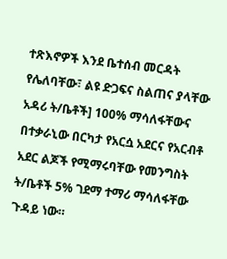ተጽእኖዎች እንደ ቤተሰብ መርዳት የሌለባቸው፣ ልዩ ድጋፍና ስልጠና ያላቸው አዳሪ ት/ቤቶች] 100% ማሳለፋቸውና በተቃራኒው በርካታ የአርሷ አደርና የአርብቶ አደር ልጆች የሚማሩባቸው የመንግስት ት/ቤቶች 5% ገደማ ተማሪ ማሳለፋቸው ጉዳይ ነው።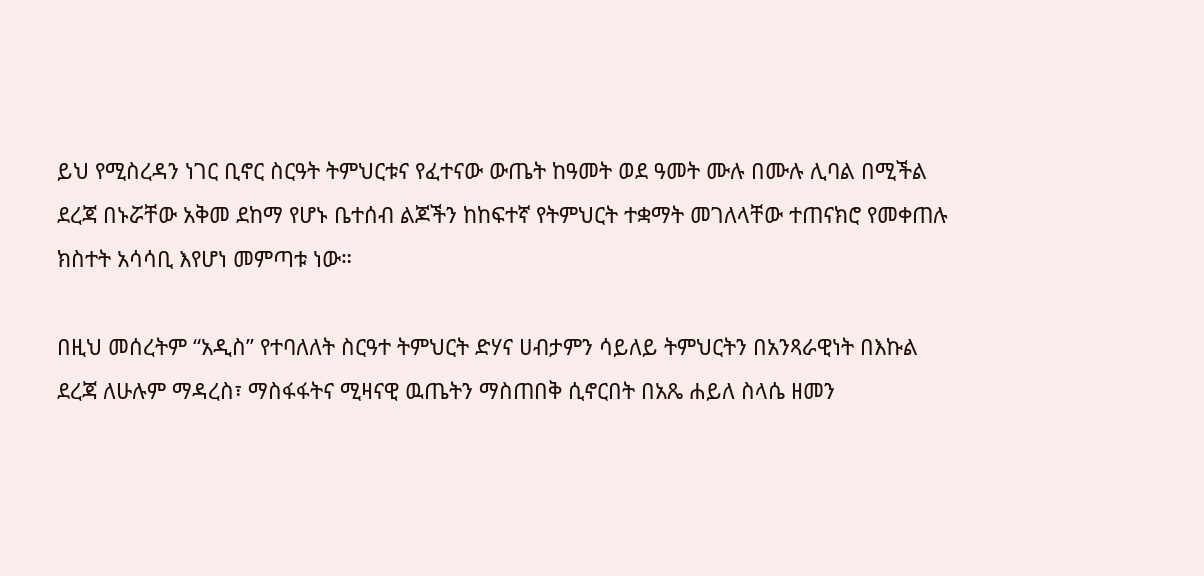ይህ የሚስረዳን ነገር ቢኖር ስርዓት ትምህርቱና የፈተናው ውጤት ከዓመት ወደ ዓመት ሙሉ በሙሉ ሊባል በሚችል ደረጃ በኑሯቸው አቅመ ደከማ የሆኑ ቤተሰብ ልጆችን ከከፍተኛ የትምህርት ተቋማት መገለላቸው ተጠናክሮ የመቀጠሉ ክስተት አሳሳቢ እየሆነ መምጣቱ ነው።

በዚህ መሰረትም “አዲስ” የተባለለት ስርዓተ ትምህርት ድሃና ሀብታምን ሳይለይ ትምህርትን በአንጻራዊነት በእኩል ደረጃ ለሁሉም ማዳረስ፣ ማስፋፋትና ሚዛናዊ ዉጤትን ማስጠበቅ ሲኖርበት በአጼ ሐይለ ስላሴ ዘመን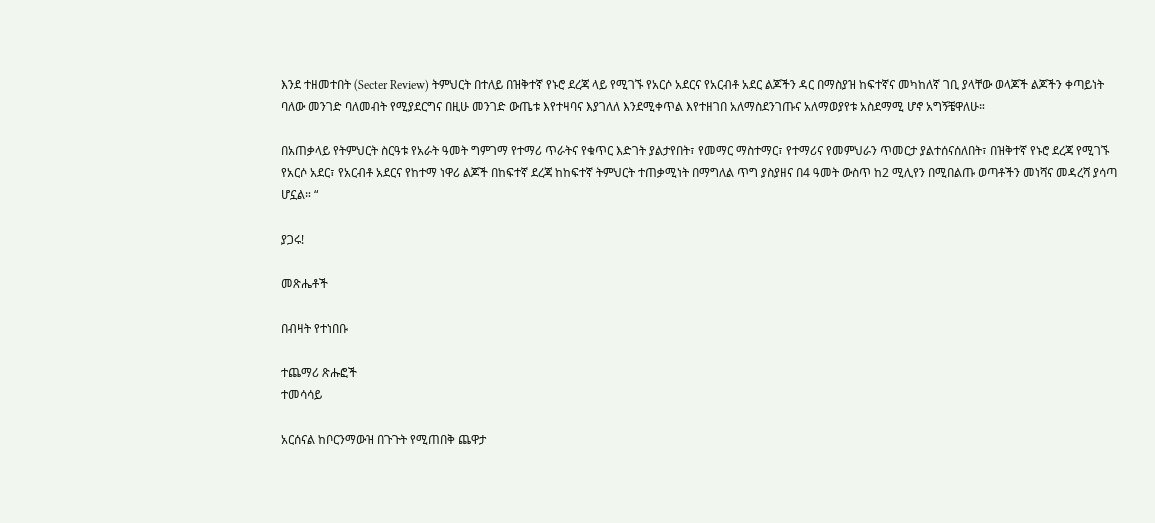እንደ ተዘመተበት (Secter Review) ትምህርት በተለይ በዝቅተኛ የኑሮ ደረጃ ላይ የሚገኙ የአርሶ አደርና የአርብቶ አደር ልጆችን ዳር በማስያዝ ከፍተኛና መካከለኛ ገቢ ያላቸው ወላጆች ልጆችን ቀጣይነት ባለው መንገድ ባለመብት የሚያደርግና በዚሁ መንገድ ውጤቱ እየተዛባና እያገለለ እንደሚቀጥል እየተዘገበ አለማስደንገጡና አለማወያየቱ አስደማሚ ሆኖ አግኝቼዋለሁ።

በአጠቃላይ የትምህርት ስርዓቱ የአራት ዓመት ግምገማ የተማሪ ጥራትና የቁጥር እድገት ያልታየበት፣ የመማር ማስተማር፣ የተማሪና የመምህራን ጥመርታ ያልተሰናሰለበት፣ በዝቅተኛ የኑሮ ደረጃ የሚገኙ የአርሶ አደር፣ የአርብቶ አደርና የከተማ ነዋሪ ልጆች በከፍተኛ ደረጃ ከከፍተኛ ትምህርት ተጠቃሚነት በማግለል ጥግ ያስያዘና በ4 ዓመት ውስጥ ከ2 ሚሊየን በሚበልጡ ወጣቶችን መነሻና መዳረሻ ያሳጣ ሆኗል። “

ያጋሩ!

መጽሔቶች

በብዛት የተነበቡ

ተጨማሪ ጽሑፎች
ተመሳሳይ

አርሰናል ከቦርንማውዝ በጉጉት የሚጠበቅ ጨዋታ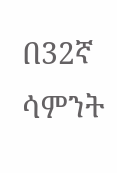በ32ኛ ሳምንት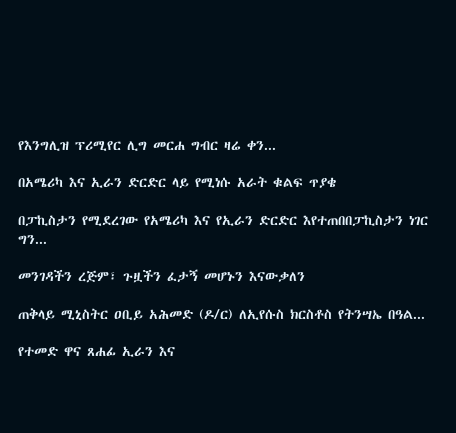የእንግሊዝ ፕሪሚየር ሊግ መርሐ ግብር ዛሬ ቀን...

በአሜሪካ እና ኢራን ድርድር ላይ የሚነሱ አራት ቁልፍ ጥያቄ

በፓኪስታን የሚደረገው የአሜሪካ እና የኢራን ድርድር እየተጠበበፓኪስታን ነገር ግን...

መንገዳችን ረጅም፣ ጉዟችን ፈታኝ መሆኑን እናውቃለን

ጠቅላይ ሚኒስትር ዐቢይ አሕመድ (ዶ/ር) ለኢየሱስ ክርስቶስ የትንሣኤ በዓል...

የተመድ ዋና ጸሐፊ ኢራን እና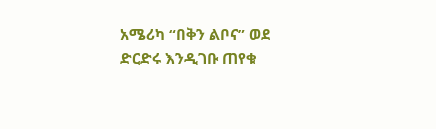አሜሪካ “በቅን ልቦና” ወደ ድርድሩ እንዲገቡ ጠየቁ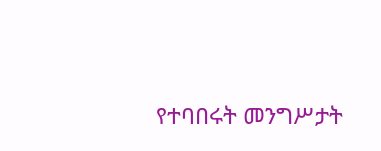የተባበሩት መንግሥታት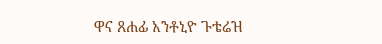ዋና ጸሐፊ አንቶኒዮ ጉቴሬዝ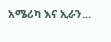አሜሪካ እና ኢራን...